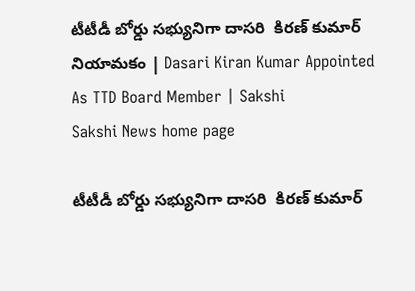టీటీడీ బోర్డు సభ్యునిగా దాసరి  కిరణ్ కుమార్ నియామకం | Dasari Kiran Kumar Appointed As TTD Board Member | Sakshi
Sakshi News home page

టీటీడీ బోర్డు సభ్యునిగా దాసరి  కిరణ్ కుమార్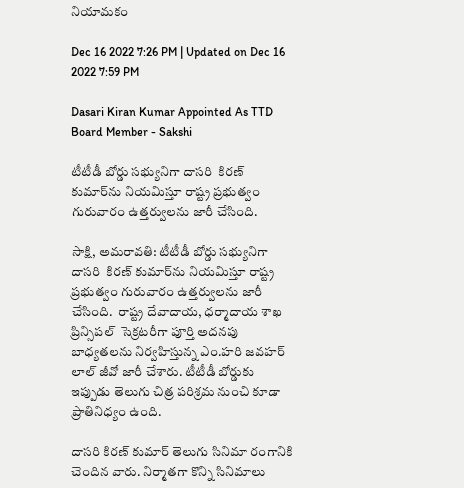నియామకం

Dec 16 2022 7:26 PM | Updated on Dec 16 2022 7:59 PM

Dasari Kiran Kumar Appointed As TTD Board Member - Sakshi

టీటీడీ బోర్డు సభ్యునిగా దాసరి  కిరణ్ కుమార్‌ను నియమిస్తూ రాష్ట్ర ప్రభుత్వం గురువారం ఉత్తర్వులను జారీ చేసింది.

సాక్షి, అమరావతి: టీటీడీ బోర్డు సభ్యునిగా దాసరి  కిరణ్ కుమార్‌ను నియమిస్తూ రాష్ట్ర ప్రభుత్వం గురువారం ఉత్తర్వులను జారీ చేసింది.  రాష్ట్ర దేవాదాయ, ధర్మాదాయ శాఖ ప్రిన్సిపల్‌  సెక్రటరీగా పూర్తి అదనపు బాధ్యతలను నిర్వహిస్తున్న ఎం.హరి జవహర్ లాల్ జీవో జారీ చేశారు. టీటీడీ బోర్డుకు ఇప్పుడు తెలుగు చిత్ర పరిశ్రమ నుంచి కూడా ప్రాతినిధ్యం ఉంది.

దాసరి కిరణ్ కుమార్ తెలుగు సినిమా రంగానికి చెందిన వారు. నిర్మాతగా కొన్ని సినిమాలు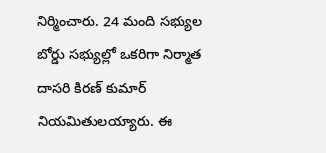నిర్మించారు. 24 మంది సభ్యుల బోర్డు సభ్యుల్లో ఒకరిగా నిర్మాత దాసరి కిరణ్ కుమార్ నియమితులయ్యారు. ఈ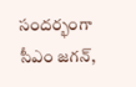సందర్భంగా సీఎం జగన్‌,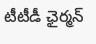టీటీడీ ఛైర్మన్‌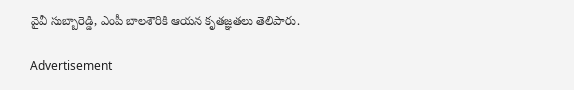వైవీ సుబ్బారెడ్డి, ఎంపీ బాలశౌరికి ఆయన కృతజ్ఞతలు తెలిపారు.

Advertisement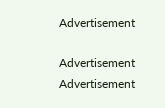Advertisement

Advertisement
Advertisement